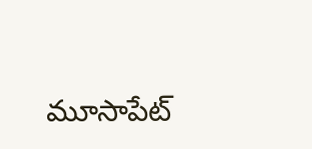మూసాపేట్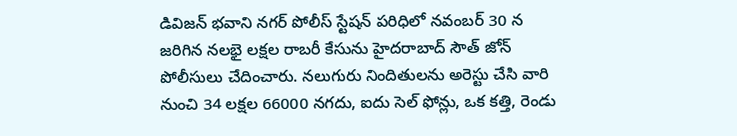డివిజన్ భవాని నగర్ పోలీస్ స్టేషన్ పరిధిలో నవంబర్ 30 న జరిగిన నలభై లక్షల రాబరీ కేసును హైదరాబాద్ సౌత్ జోన్ పోలీసులు చేదించారు. నలుగురు నిందితులను అరెస్టు చేసి వారి నుంచి 34 లక్షల 66000 నగదు, ఐదు సెల్ ఫోన్లు, ఒక కత్తి, రెండు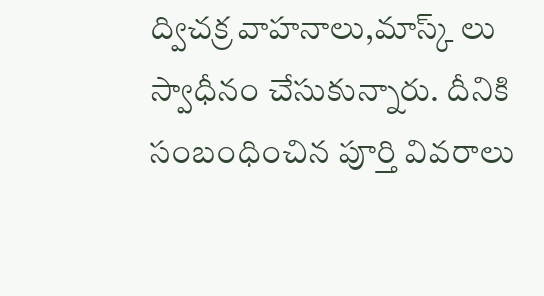ద్విచక్ర వాహనాలు,మాస్క్ లు స్వాధీనం చేసుకున్నారు. దీనికి సంబంధించిన పూర్తి వివరాలు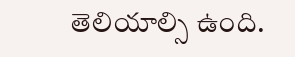తెలియాల్సి ఉంది.